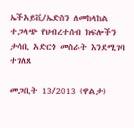ኤችአይቪ/ኤድስን ለመከላከል ተጋላጭ የህብረተሰብ ክፍሎችን ታሳቢ አድርጎ መስራት እንደሚገባ ተገለጸ

መጋቢት 13/2013 (ዋልታ)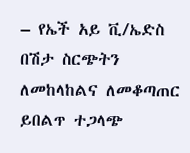– የኤች አይ ቪ/ኤድስ በሽታ ስርጭትን ለመከላከልና ለመቆጣጠር ይበልጥ ተጋላጭ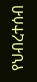የህብረተሰብ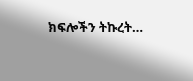ክፍሎችን ትኩረት…